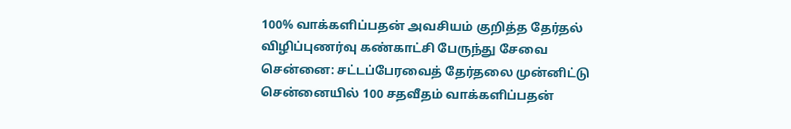100% வாக்களிப்பதன் அவசியம் குறித்த தேர்தல் விழிப்புணர்வு கண்காட்சி பேருந்து சேவை
சென்னை: சட்டப்பேரவைத் தேர்தலை முன்னிட்டு சென்னையில் 100 சதவீதம் வாக்களிப்பதன்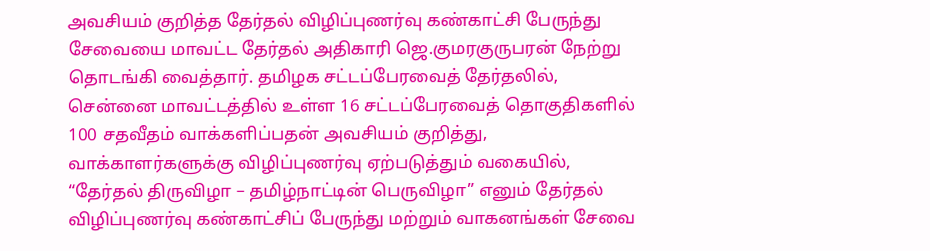அவசியம் குறித்த தேர்தல் விழிப்புணர்வு கண்காட்சி பேருந்து சேவையை மாவட்ட தேர்தல் அதிகாரி ஜெ.குமரகுருபரன் நேற்று தொடங்கி வைத்தார். தமிழக சட்டப்பேரவைத் தேர்தலில், சென்னை மாவட்டத்தில் உள்ள 16 சட்டப்பேரவைத் தொகுதிகளில் 100 சதவீதம் வாக்களிப்பதன் அவசியம் குறித்து, வாக்காளர்களுக்கு விழிப்புணர்வு ஏற்படுத்தும் வகையில், “தேர்தல் திருவிழா – தமிழ்நாட்டின் பெருவிழா” எனும் தேர்தல் விழிப்புணர்வு கண்காட்சிப் பேருந்து மற்றும் வாகனங்கள் சேவை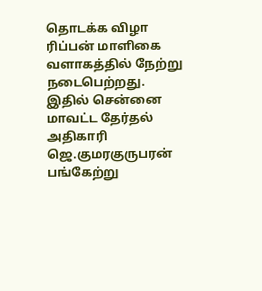தொடக்க விழா ரிப்பன் மாளிகை வளாகத்தில் நேற்று நடைபெற்றது.
இதில் சென்னை மாவட்ட தேர்தல் அதிகாரி ஜெ.குமரகுருபரன் பங்கேற்று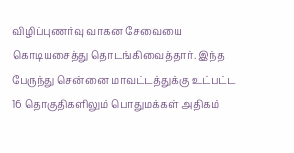விழிப்புணர்வு வாகன சேவையை கொடியசைத்து தொடங்கிவைத்தார். இந்த பேருந்து சென்னை மாவட்டத்துக்கு உட்பட்ட 16 தொகுதிகளிலும் பொதுமக்கள் அதிகம்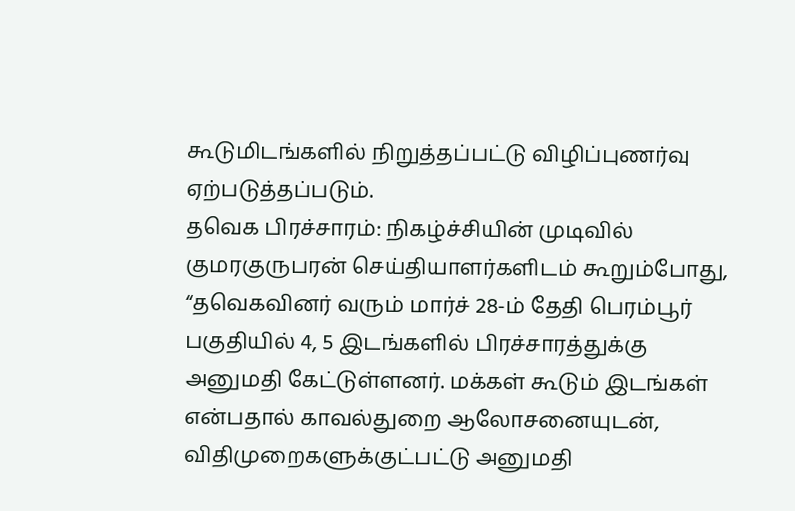கூடுமிடங்களில் நிறுத்தப்பட்டு விழிப்புணர்வு ஏற்படுத்தப்படும்.
தவெக பிரச்சாரம்: நிகழ்ச்சியின் முடிவில் குமரகுருபரன் செய்தியாளர்களிடம் கூறும்போது, “தவெகவினர் வரும் மார்ச் 28-ம் தேதி பெரம்பூர் பகுதியில் 4, 5 இடங்களில் பிரச்சாரத்துக்கு அனுமதி கேட்டுள்ளனர். மக்கள் கூடும் இடங்கள் என்பதால் காவல்துறை ஆலோசனையுடன், விதிமுறைகளுக்குட்பட்டு அனுமதி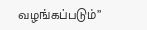வழங்கப்படும்”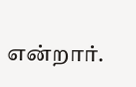என்றார்.